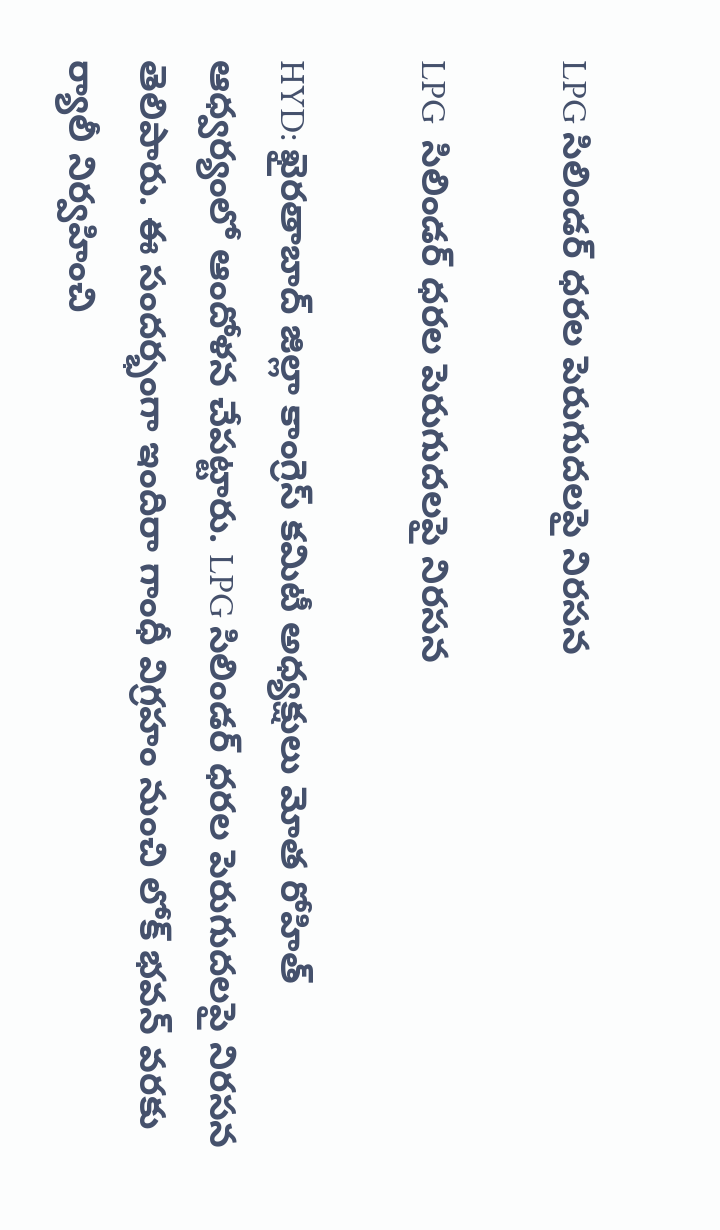LPG సిలిండర్ ధరల పెరుగుదలపై నిరసన

LPG  సిలిండర్ ధరల పెరుగుదలపై నిరసన

HYD: ఖైరతాబాద్ జిల్లా కాంగ్రెస్ కమిటీ అధ్యక్షులు మోత రోహిత్ ఆధ్వర్యంలో ఆందోళన చేపట్టారు. LPG సిలిండర్ ధరల పెరుగుదలపై నిరసన తెలిపారు. ఈ సందర్భంగా ఇందిరా గాంధీ విగ్రహం నుంచి లోక్ భవన్ వరకు ర్యాలీ నిర్వహించి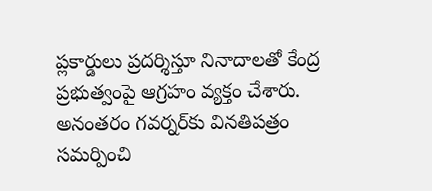ప్లకార్డులు ప్రదర్శిస్తూ నినాదాలతో కేంద్ర ప్రభుత్వంపై ఆగ్రహం వ్యక్తం చేశారు. అనంతరం గవర్నర్‌కు వినతిపత్రం సమర్పించి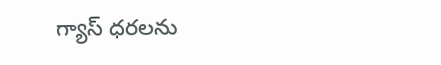గ్యాస్ ధరలను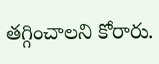తగ్గించాలని కోరారు.